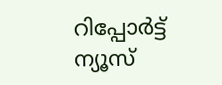റിപ്പോര്‍ട്ട്
ന്യൂസ്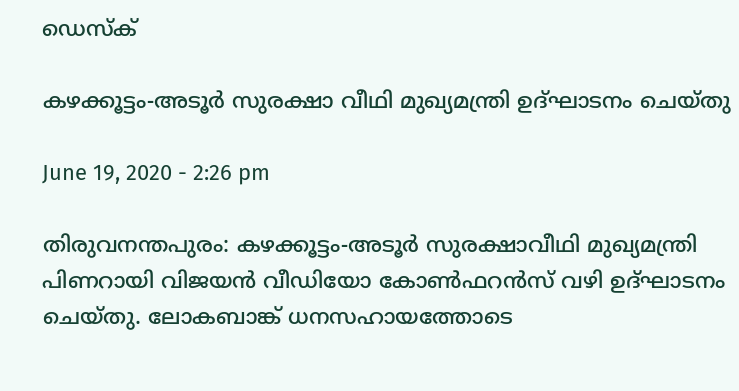ഡെസ്ക്

കഴക്കൂട്ടം-അടൂര്‍ സുരക്ഷാ വീഥി മുഖ്യമന്ത്രി ഉദ്ഘാടനം ചെയ്തു

June 19, 2020 - 2:26 pm

തിരുവനന്തപുരം: കഴക്കൂട്ടം-അടൂര്‍ സുരക്ഷാവീഥി മുഖ്യമന്ത്രി പിണറായി വിജയന്‍ വീഡിയോ കോണ്‍ഫറന്‍സ് വഴി ഉദ്ഘാടനം ചെയ്തു. ലോകബാങ്ക് ധനസഹായത്തോടെ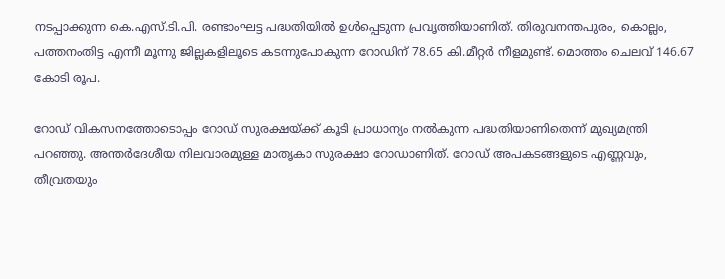നടപ്പാക്കുന്ന കെ.എസ്.ടി.പി. രണ്ടാംഘട്ട പദ്ധതിയില്‍ ഉള്‍പ്പെടുന്ന പ്രവൃത്തിയാണിത്. തിരുവനന്തപുരം, കൊല്ലം, പത്തനംതിട്ട എന്നീ മൂന്നു ജില്ലകളിലൂടെ കടന്നുപോകുന്ന റോഡിന് 78.65 കി.മീറ്റര്‍ നീളമുണ്ട്. മൊത്തം ചെലവ് 146.67 കോടി രൂപ.

റോഡ് വികസനത്തോടൊപ്പം റോഡ് സുരക്ഷയ്ക്ക് കൂടി പ്രാധാന്യം നല്‍കുന്ന പദ്ധതിയാണിതെന്ന് മുഖ്യമന്ത്രി പറഞ്ഞു. അന്തര്‍ദേശീയ നിലവാരമുള്ള മാതൃകാ സുരക്ഷാ റോഡാണിത്. റോഡ് അപകടങ്ങളുടെ എണ്ണവും, തീവ്രതയും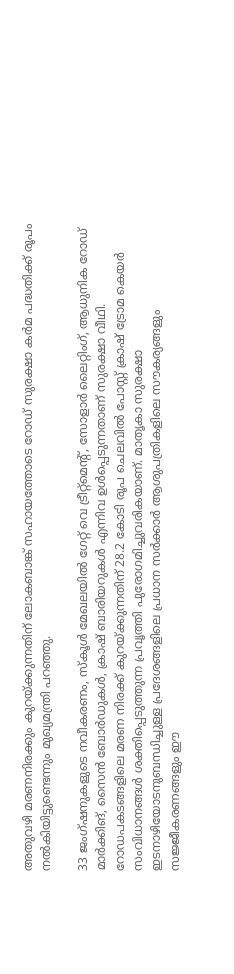അതുവഴി മരണനിരക്കും കുറയ്ക്കുന്നതിന് ലോകബാങ്ക് സഹായത്തോടെ റോഡ് സുരക്ഷാ കര്‍മ പദ്ധതിക്ക് രൂപം നല്‍കിയിട്ടുണ്ടെന്നും മുഖ്യമന്ത്രി പറഞ്ഞു.

33 ജംഗ്ഷനുകളുടെ നവീകരണം, സ്കൂള്‍ മേഖലയില്‍ ഗേറ്റ് വെ ട്രീറ്റ്മെന്റ്, സോളാര്‍ ലൈറ്റിംഗ്, ആധുനിക റോഡ് മാര്‍ക്കിങ്, സൈന്‍ ബോര്‍ഡുകള്‍, ക്രാഷ് ബാരിയറുകള്‍ എന്നിവ ഉള്‍പ്പെടുന്നതാണ് സുരക്ഷാ വീഥി. റോഡപകടങ്ങളിലെ മരണ നിരക്ക് കുറയ്ക്കുന്നതിന് 28.2 കോടി രൂപ ചെലവില്‍ പോസ്റ്റ് ക്രാഷ് ട്രോമ കെയര്‍ സംവിധാനങ്ങള്‍ ശക്തിപ്പെടുത്തുന്ന പ്രവൃത്തി പുരോഗമിച്ചുവരികയാണ്. മാതൃകാ സുരക്ഷാ ഇടനാഴിയോടനുബന്ധിച്ചുള്ള പ്രദേശങ്ങളിലെ പ്രധാന സര്‍ക്കാര്‍ ആശുപത്രികളിലെ സൗകര്യങ്ങളും സജ്ജീകരണങ്ങളും ഈ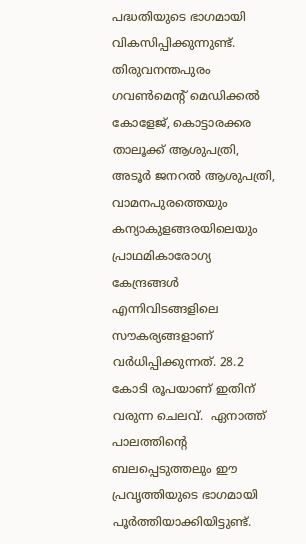പദ്ധതിയുടെ ഭാഗമായി വികസിപ്പിക്കുന്നുണ്ട്. തിരുവനന്തപുരം ഗവണ്‍മെന്റ് മെഡിക്കല്‍ കോളേജ്, കൊട്ടാരക്കര താലൂക്ക് ആശുപത്രി, അടൂര്‍ ജനറല്‍ ആശുപത്രി, വാമനപുരത്തെയും കന്യാകുളങ്ങരയിലെയും പ്രാഥമികാരോഗ്യ കേന്ദ്രങ്ങള്‍ എന്നിവിടങ്ങളിലെ സൗകര്യങ്ങളാണ് വര്‍ധിപ്പിക്കുന്നത്. 28.2 കോടി രൂപയാണ് ഇതിന് വരുന്ന ചെലവ്.  ഏനാത്ത് പാലത്തിന്റെ ബലപ്പെടുത്തലും ഈ പ്രവൃത്തിയുടെ ഭാഗമായി പൂര്‍ത്തിയാക്കിയിട്ടുണ്ട്.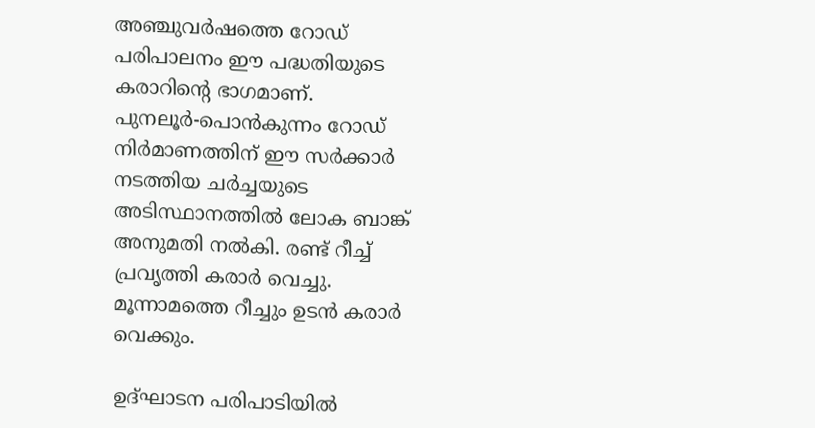അഞ്ചുവര്‍ഷത്തെ റോഡ് പരിപാലനം ഈ പദ്ധതിയുടെ കരാറിന്റെ ഭാഗമാണ്. പുനലൂര്‍-പൊന്‍കുന്നം റോഡ് നിര്‍മാണത്തിന് ഈ സര്‍ക്കാര്‍ നടത്തിയ ചര്‍ച്ചയുടെ അടിസ്ഥാനത്തില്‍ ലോക ബാങ്ക് അനുമതി നല്‍കി. രണ്ട് റീച്ച് പ്രവൃത്തി കരാര്‍ വെച്ചു. മൂന്നാമത്തെ റീച്ചും ഉടന്‍ കരാര്‍ വെക്കും.

ഉദ്ഘാടന പരിപാടിയില്‍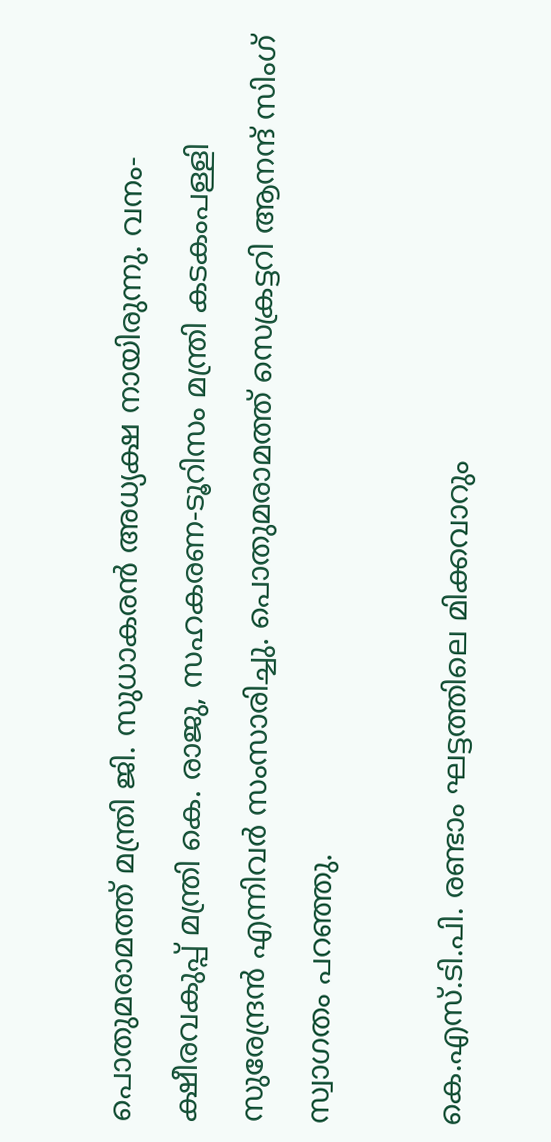പൊതുമരാമത്ത് മന്ത്രി ജി. സുധാകരന്‍ അധ്യക്ഷ നായിരുന്നു. വനം-ക്ഷീരവകുപ്പ് മന്ത്രി കെ. രാജു, സഹകരണ-ടൂറിസം മന്ത്രി കടകംപള്ളി സുരേന്ദ്രന്‍ എന്നിവര്‍ സംസാരിച്ചു. പൊതുമരാമത്ത് സെക്രട്ടറി ആനന്ദ് സിംഗ് സ്വാഗതം പറഞ്ഞു.

കെ.എസ്.ടി.പി. രണ്ടാം ഘട്ടത്തിലെ മിക്കവാറും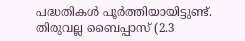പദ്ധതികള്‍ പൂര്‍ത്തിയായിട്ടുണ്ട്. തിരുവല്ല ബൈപ്പാസ് (2.3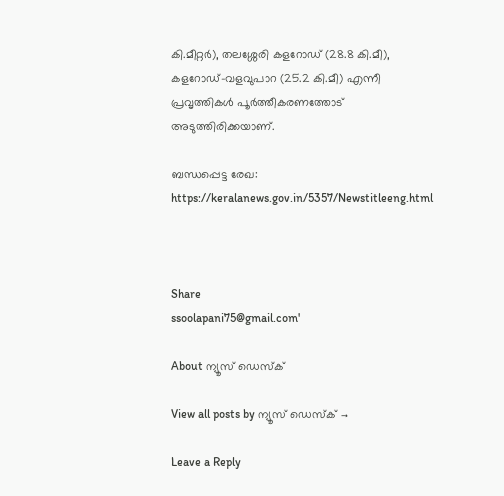കി.മീറ്റര്‍), തലശ്ശേരി കളറോഡ് (28.8 കി.മീ), കളറോഡ്-വളവുപാറ (25.2 കി.മീ) എന്നീ പ്രവൃത്തികള്‍ പൂര്‍ത്തീകരണത്തോട് അടുത്തിരിക്കയാണ്.

ബന്ധപ്പെട്ട രേഖ: https://keralanews.gov.in/5357/Newstitleeng.html



Share
ssoolapani75@gmail.com'

About ന്യൂസ് ഡെസ്ക്

View all posts by ന്യൂസ് ഡെസ്ക് →

Leave a Reply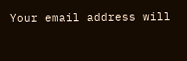Your email address will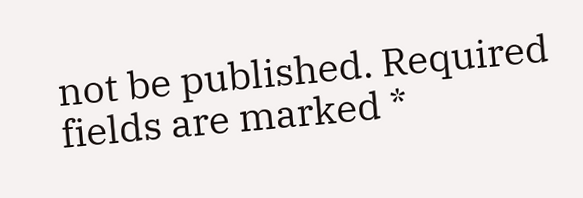not be published. Required fields are marked *